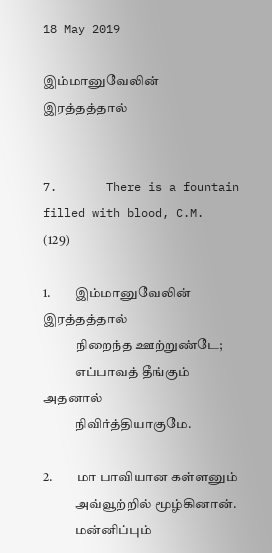18 May 2019

இம்மானுவேலின் இரத்தத்தால்


7.       There is a fountain filled with blood, C.M. (129)

1.         இம்மானுவேலின் இரத்தத்தால்
            நிறைந்த ஊற்றுண்டே;
            எப்பாவத் தீங்கும் அதனால்
            நிவிர்த்தியாகுமே.

2.         மா பாவியான கள்ளனும்
            அவ்வூற்றில் மூழ்கினான்.
            மன்னிப்பும்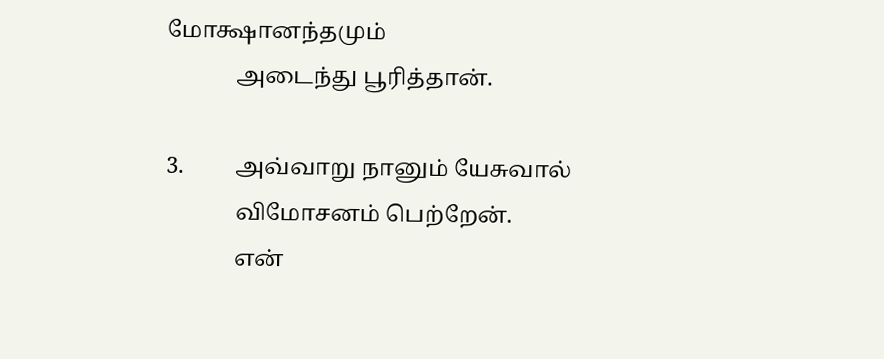மோக்ஷானந்தமும்
            அடைந்து பூரித்தான்.

3.         அவ்வாறு நானும் யேசுவால்
            விமோசனம் பெற்றேன்.
            என்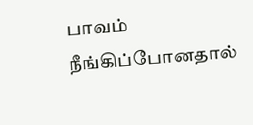பாவம் நீங்கிப்போனதால்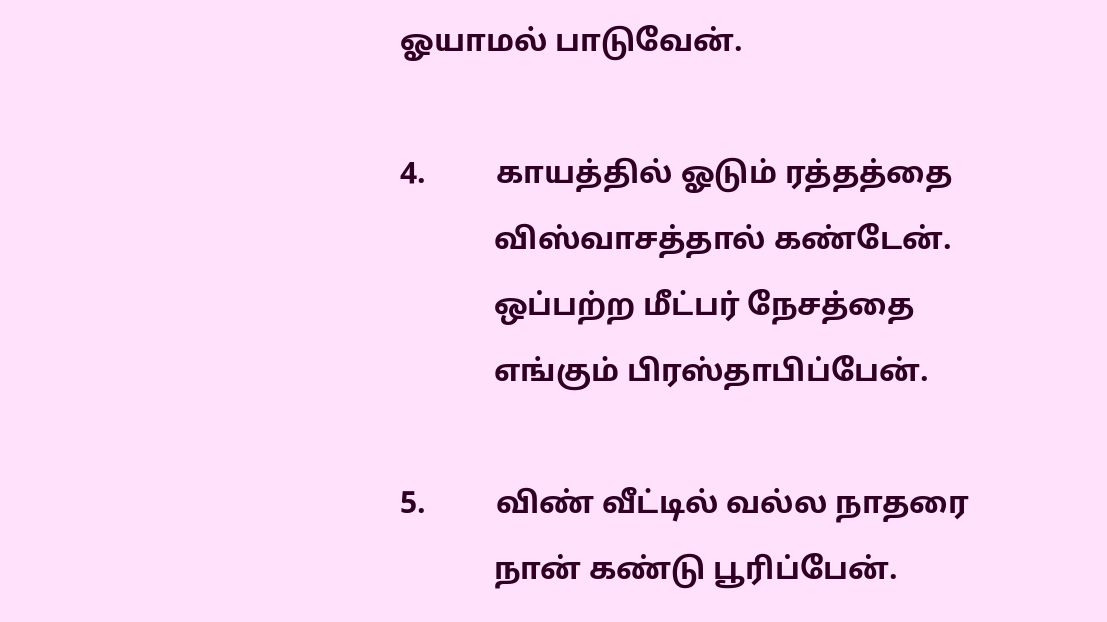ஓயாமல் பாடுவேன்.

4.         காயத்தில் ஓடும் ரத்தத்தை
            விஸ்வாசத்தால் கண்டேன்.
            ஒப்பற்ற மீட்பர் நேசத்தை
            எங்கும் பிரஸ்தாபிப்பேன்.

5.         விண் வீட்டில் வல்ல நாதரை
            நான் கண்டு பூரிப்பேன்.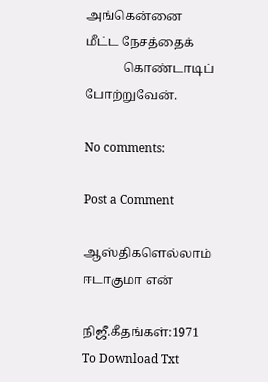அங்கென்னை மீட்ட நேசத்தைக்
            கொண்டாடிப் போற்றுவேன்.

No comments:

Post a Comment

ஆஸ்திகளெல்லாம் ஈடாகுமா என்

நிஜீ.கீதங்கள்:1971 To Download Txt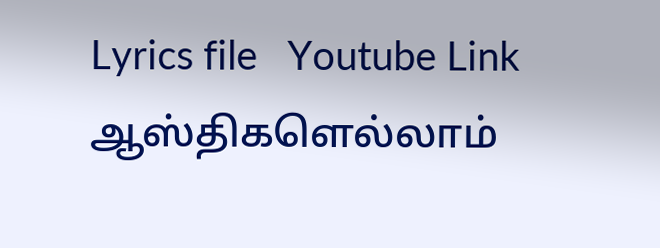Lyrics file   Youtube Link                      ஆஸ்திகளெல்லாம்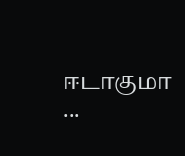ஈடாகுமா    ...